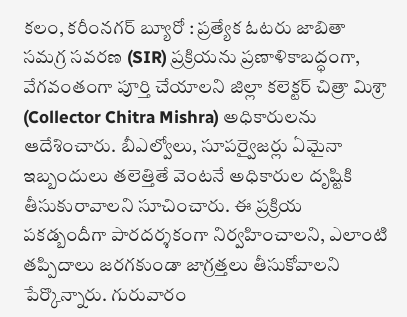కలం, కరీంనగర్ బ్యూరో : ప్రత్యేక ఓటరు జాబితా సమగ్ర సవరణ (SIR) ప్రక్రియను ప్రణాళికాబద్ధంగా, వేగవంతంగా పూర్తి చేయాలని జిల్లా కలెక్టర్ చిత్రా మిశ్రా (Collector Chitra Mishra) అధికారులను ఆదేశించారు. బీఎల్వోలు, సూపర్వైజర్లు ఏమైనా ఇబ్బందులు తలెత్తితే వెంటనే అధికారుల దృష్టికి తీసుకురావాలని సూచించారు. ఈ ప్రక్రియ పకడ్బందీగా పారదర్శకంగా నిర్వహించాలని, ఎలాంటి తప్పిదాలు జరగకుండా జాగ్రత్తలు తీసుకోవాలని పేర్కొన్నారు. గురువారం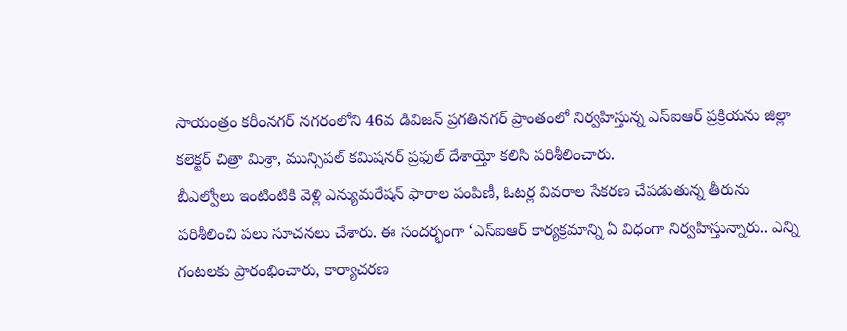సాయంత్రం కరీంనగర్ నగరంలోని 46వ డివిజన్ ప్రగతినగర్ ప్రాంతంలో నిర్వహిస్తున్న ఎస్ఐఆర్ ప్రక్రియను జిల్లా కలెక్టర్ చిత్రా మిశ్రా, మున్సిపల్ కమిషనర్ ప్రఫుల్ దేశాయ్తో కలిసి పరిశీలించారు.
బీఎల్వోలు ఇంటింటికి వెళ్లి ఎన్యుమరేషన్ ఫారాల పంపిణీ, ఓటర్ల వివరాల సేకరణ చేపడుతున్న తీరును పరిశీలించి పలు సూచనలు చేశారు. ఈ సందర్భంగా ‘ఎస్ఐఆర్ కార్యక్రమాన్ని ఏ విధంగా నిర్వహిస్తున్నారు.. ఎన్ని గంటలకు ప్రారంభించారు, కార్యాచరణ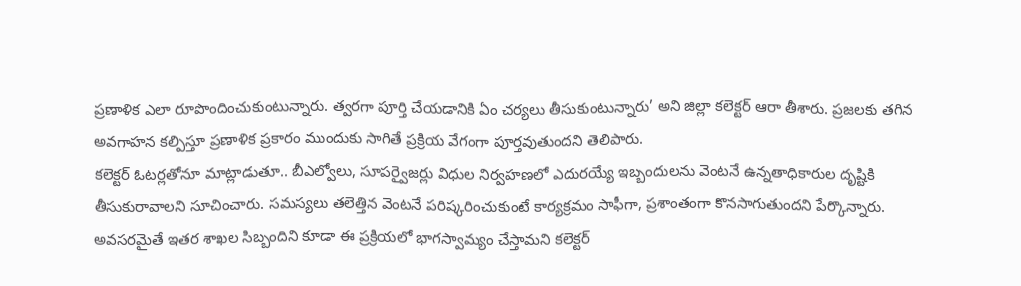ప్రణాళిక ఎలా రూపొందించుకుంటున్నారు. త్వరగా పూర్తి చేయడానికి ఏం చర్యలు తీసుకుంటున్నారు’ అని జిల్లా కలెక్టర్ ఆరా తీశారు. ప్రజలకు తగిన అవగాహన కల్పిస్తూ ప్రణాళిక ప్రకారం ముందుకు సాగితే ప్రక్రియ వేగంగా పూర్తవుతుందని తెలిపారు.
కలెక్టర్ ఓటర్లతోనూ మాట్లాడుతూ.. బీఎల్వోలు, సూపర్వైజర్లు విధుల నిర్వహణలో ఎదురయ్యే ఇబ్బందులను వెంటనే ఉన్నతాధికారుల దృష్టికి తీసుకురావాలని సూచించారు. సమస్యలు తలెత్తిన వెంటనే పరిష్కరించుకుంటే కార్యక్రమం సాఫీగా, ప్రశాంతంగా కొనసాగుతుందని పేర్కొన్నారు. అవసరమైతే ఇతర శాఖల సిబ్బందిని కూడా ఈ ప్రక్రియలో భాగస్వామ్యం చేస్తామని కలెక్టర్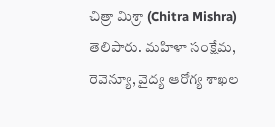చిత్రా మిశ్రా (Chitra Mishra) తెలిపారు. మహిళా సంక్షేమ, రెవెన్యూ, వైద్య ఆరోగ్య శాఖల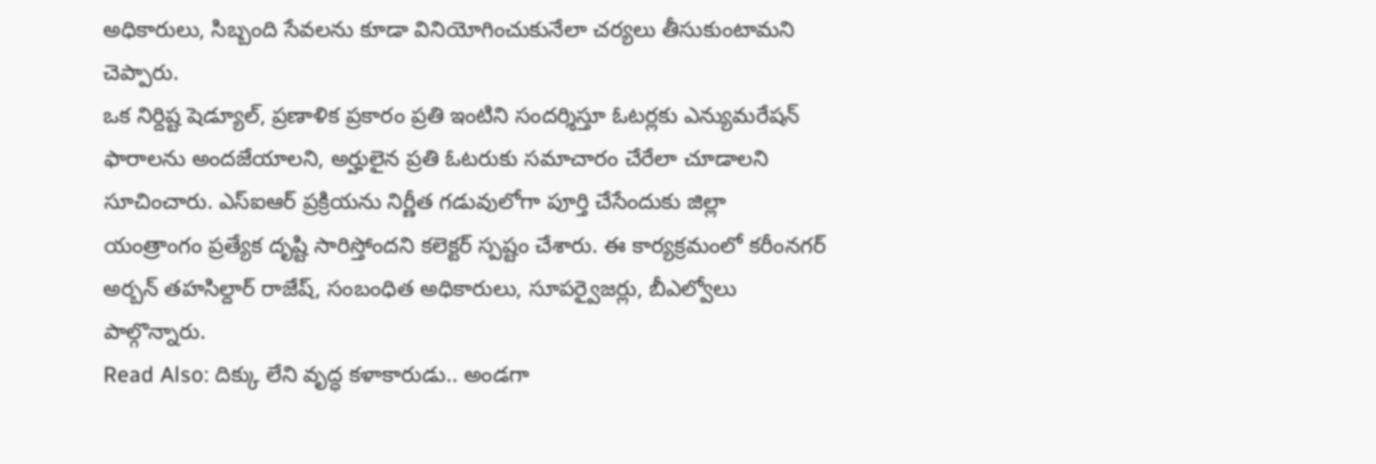అధికారులు, సిబ్బంది సేవలను కూడా వినియోగించుకునేలా చర్యలు తీసుకుంటామని చెప్పారు.
ఒక నిర్దిష్ట షెడ్యూల్, ప్రణాళిక ప్రకారం ప్రతి ఇంటిని సందర్శిస్తూ ఓటర్లకు ఎన్యుమరేషన్ ఫారాలను అందజేయాలని, అర్హులైన ప్రతి ఓటరుకు సమాచారం చేరేలా చూడాలని సూచించారు. ఎస్ఐఆర్ ప్రక్రియను నిర్ణీత గడువులోగా పూర్తి చేసేందుకు జిల్లా యంత్రాంగం ప్రత్యేక దృష్టి సారిస్తోందని కలెక్టర్ స్పష్టం చేశారు. ఈ కార్యక్రమంలో కరీంనగర్ అర్బన్ తహసిల్దార్ రాజేష్, సంబంధిత అధికారులు, సూపర్వైజర్లు, బీఎల్వోలు పాల్గొన్నారు.
Read Also: దిక్కు లేని వృద్ధ కళాకారుడు.. అండగా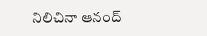నిలిచినా ఆనంద్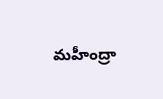మహీంద్రా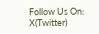Follow Us On: X(Twitter)